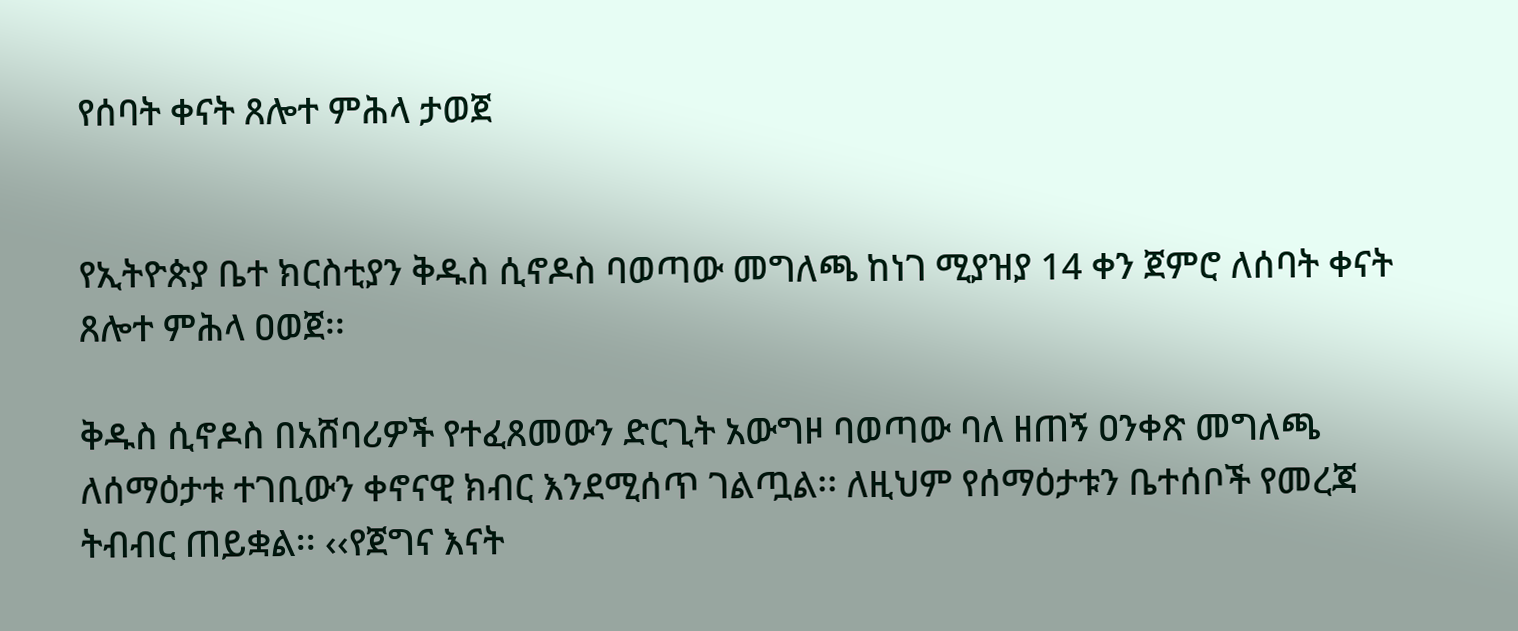የሰባት ቀናት ጸሎተ ምሕላ ታወጀ


የኢትዮጵያ ቤተ ክርስቲያን ቅዱስ ሲኖዶስ ባወጣው መግለጫ ከነገ ሚያዝያ 14 ቀን ጀምሮ ለሰባት ቀናት ጸሎተ ምሕላ ዐወጀ፡፡

ቅዱስ ሲኖዶስ በአሸባሪዎች የተፈጸመውን ድርጊት አውግዞ ባወጣው ባለ ዘጠኝ ዐንቀጽ መግለጫ ለሰማዕታቱ ተገቢውን ቀኖናዊ ክብር እንደሚሰጥ ገልጧል፡፡ ለዚህም የሰማዕታቱን ቤተሰቦች የመረጃ ትብብር ጠይቋል፡፡ ‹‹የጀግና እናት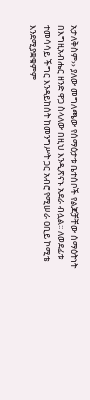አታለቅስም›› ያለው መግለጫው የሰማዕታቱ ቤተሰቦች የልጆቻቸው ሰማዕትነት በእግዚአብሔር ዘንድ ዋጋ ስላለው በዚህ እንዲጽናኑ አደራ ብሏል፡፡ ለወደፊቱ ተመሳሳይ ችግር እንዳይከሰት ከመንግሥት ጋር አብሮ የሚሠራ ዐቢይ ኮሚቴ እንደሚያቋቁምም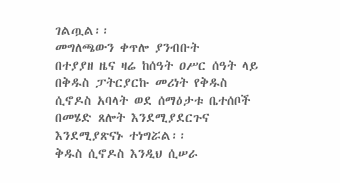ገልጧል፡፡
መግለጫውን ቀጥሎ ያንብቡት
በተያያዘ ዜና ዛሬ ከሰዓት ዐሥር ሰዓት ላይ በቅዱስ ፓትርያርኩ መሪነት የቅዱስ ሲኖዶስ አባላት ወደ ሰማዕታቱ ቤተሰቦች በመሄድ ጸሎት እንደሚያደርጉና እንደሚያጽናኑ ተነግሯል፡፡
ቅዱስ ሲኖዶስ እንዲህ ሲሠራ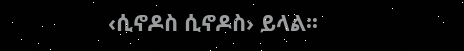‹ሲኖዶስ ሲኖዶስ› ይላል፡፡